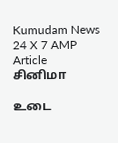Kumudam News 24 X 7 AMP Article
சினிமா

உடை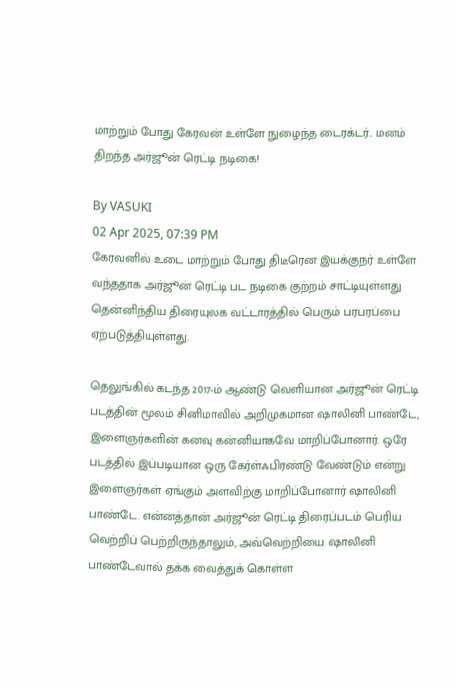மாற்றும் போது கேரவன் உள்ளே நுழைந்த டைரக்டர்.. மனம் திறந்த அர்ஜூன் ரெட்டி நடிகை!

By VASUKI
02 Apr 2025, 07:39 PM
கேரவனில் உடை மாற்றும் போது திடீரென இயக்குநர் உள்ளே வந்ததாக அர்ஜூன் ரெட்டி பட நடிகை குற்றம் சாட்டியுள்ளது தென்னிந்திய திரையுலக வட்டாரத்தில் பெரும் பரபரப்பை ஏற்படுத்தியுள்ளது.

தெலுங்கில் கடந்த 2017-ம் ஆண்டு வெளியான அர்ஜூன் ரெட்டி படத்தின் மூலம் சினிமாவில் அறிமுகமான ஷாலினி பாண்டே, இளைஞர்களின் கனவு கன்னியாகவே மாறிப்போனார். ஒரே படத்தில் இப்படியான ஒரு கேர்ள்ஃபிரண்டு வேண்டும் என்று இளைஞர்கள் ஏங்கும் அளவிற்கு மாறிப்போனார் ஷாலினி பாண்டே. என்னத்தான் அர்ஜூன் ரெட்டி திரைப்படம் பெரிய வெற்றிப் பெற்றிருந்தாலும், அவ்வெற்றியை ஷாலினி பாண்டேவால் தக்க வைத்துக் கொள்ள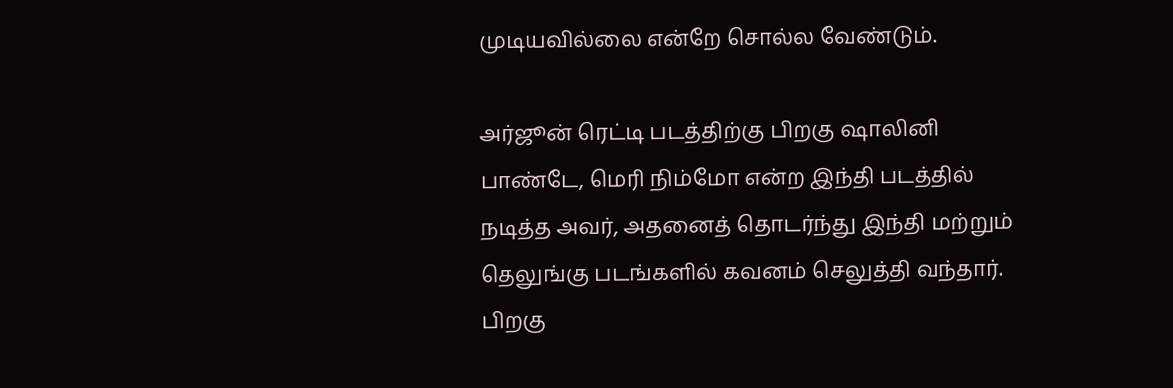முடியவில்லை என்றே சொல்ல வேண்டும்.

அர்ஜூன் ரெட்டி படத்திற்கு பிறகு ஷாலினி பாண்டே, மெரி நிம்மோ என்ற இந்தி படத்தில் நடித்த அவர், அதனைத் தொடர்ந்து இந்தி மற்றும் தெலுங்கு படங்களில் கவனம் செலுத்தி வந்தார். பிறகு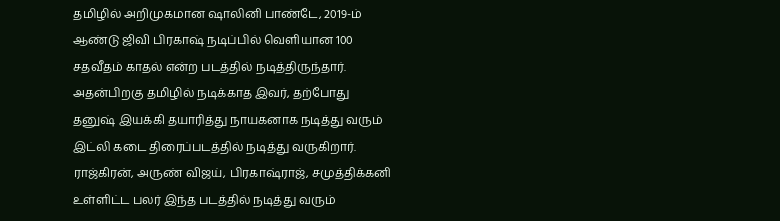தமிழில் அறிமுகமான ஷாலினி பாண்டே, 2019-ம் ஆண்டு ஜிவி பிரகாஷ் நடிப்பில் வெளியான 100 சதவீதம் காதல் என்ற படத்தில் நடித்திருந்தார். அதன்பிறகு தமிழில் நடிக்காத இவர், தற்போது தனுஷ் இயக்கி தயாரித்து நாயகனாக நடித்து வரும் இட்லி கடை திரைப்படத்தில் நடித்து வருகிறார். ராஜ்கிரன், அருண் விஜய், பிரகாஷ்ராஜ், சமுத்திக்கனி உள்ளிட்ட பலர் இந்த படத்தில் நடித்து வரும்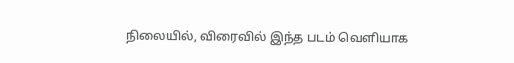நிலையில், விரைவில் இந்த படம் வெளியாக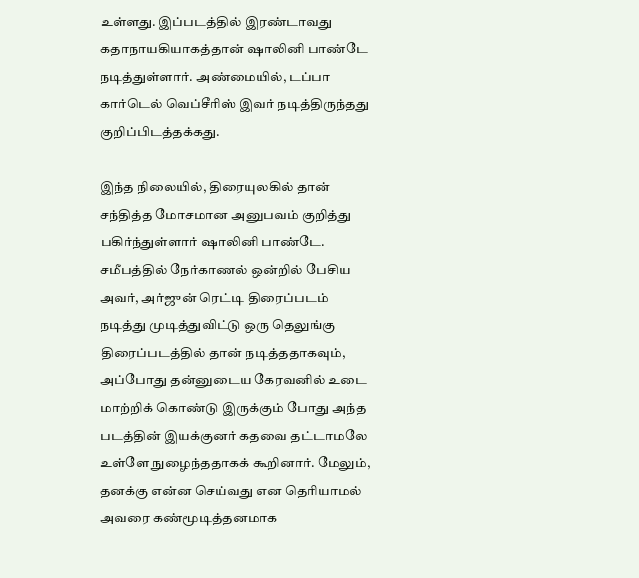உள்ளது. இப்படத்தில் இரண்டாவது கதாநாயகியாகத்தான் ஷாலினி பாண்டே நடித்துள்ளார். அண்மையில், டப்பா கார்டெல் வெப்சீரிஸ் இவர் நடித்திருந்தது குறிப்பிடத்தக்கது.

இந்த நிலையில், திரையுலகில் தான் சந்தித்த மோசமான அனுபவம் குறித்து பகிர்ந்துள்ளார் ஷாலினி பாண்டே. சமீபத்தில் நேர்காணல் ஒன்றில் பேசிய அவர், அர்ஜுன் ரெட்டி திரைப்படம் நடித்து முடித்துவிட்டு ஒரு தெலுங்கு திரைப்படத்தில் தான் நடித்ததாகவும், அப்போது தன்னுடைய கேரவனில் உடை மாற்றிக் கொண்டு இருக்கும் போது அந்த படத்தின் இயக்குனர் கதவை தட்டாமலே உள்ளே நுழைந்ததாகக் கூறினார். மேலும், தனக்கு என்ன செய்வது என தெரியாமல் அவரை கண்மூடித்தனமாக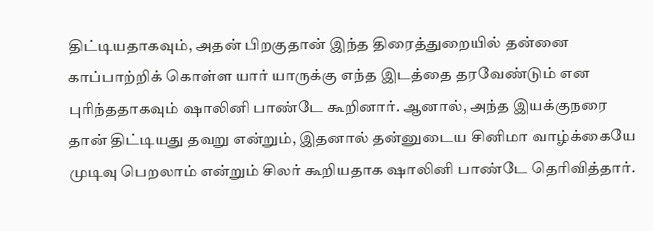திட்டியதாகவும், அதன் பிறகுதான் இந்த திரைத்துறையில் தன்னை காப்பாற்றிக் கொள்ள யார் யாருக்கு எந்த இடத்தை தரவேண்டும் என புரிந்ததாகவும் ஷாலினி பாண்டே கூறினார். ஆனால், அந்த இயக்குநரை தான் திட்டியது தவறு என்றும், இதனால் தன்னுடைய சினிமா வாழ்க்கையே முடிவு பெறலாம் என்றும் சிலர் கூறியதாக ஷாலினி பாண்டே தெரிவித்தார்.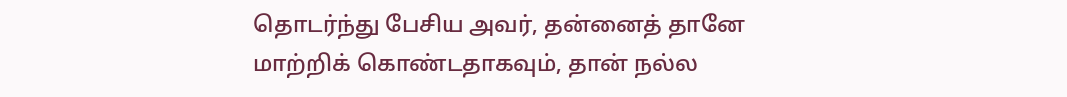தொடர்ந்து பேசிய அவர், தன்னைத் தானே மாற்றிக் கொண்டதாகவும், தான் நல்ல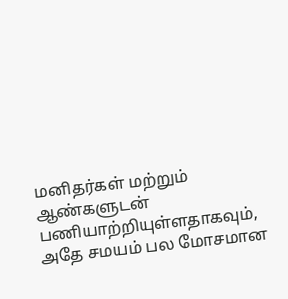மனிதர்கள் மற்றும் ஆண்களுடன் பணியாற்றியுள்ளதாகவும், அதே சமயம் பல மோசமான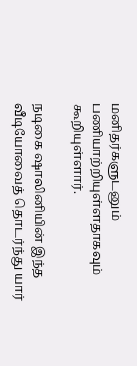மனிதர்களுடனும் பணியாற்றியுள்ளதாகவும் கூறியுள்ளார்.

நடிகை ஷாலினியின் இந்த வீடியோவைத் தொடர்ந்து யார்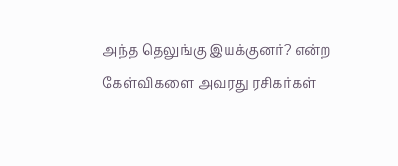அந்த தெலுங்கு இயக்குனர்? என்ற கேள்விகளை அவரது ரசிகர்கள்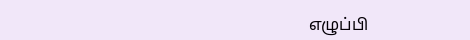எழுப்பி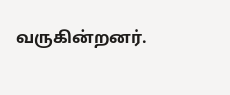வருகின்றனர்.